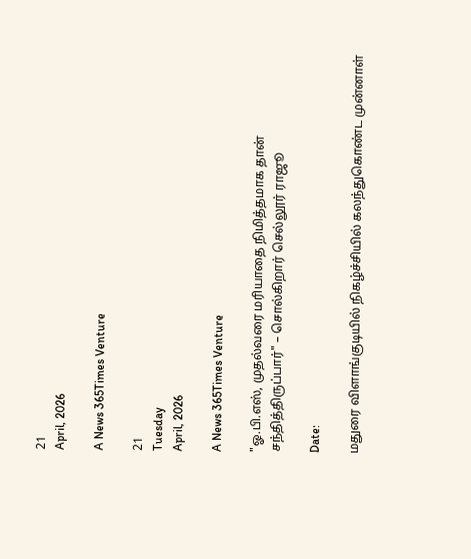21
April, 2026

A News 365Times Venture

21
Tuesday
April, 2026

A News 365Times Venture

"ஓ.பி.எஸ், முதல்வரை மரியாதை நிமித்தமாக தான் சந்தித்திருப்பார்" – சொல்கிறார் செல்லூர் ராஜூ

Date:

மதுரை விளாங்குடியில் நிகழ்ச்சியில் கலந்துகொண்ட முன்னாள்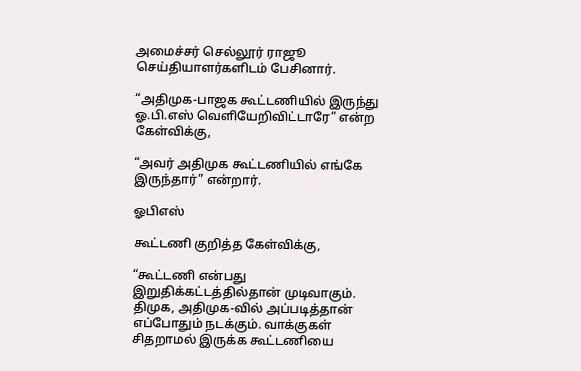அமைச்சர் செல்லூர் ராஜூ செய்தியாளர்களிடம் பேசினார்.

“அதிமுக-பாஜக கூட்டணியில் இருந்து ஓ.பி.எஸ் வெளியேறிவிட்டாரே” என்ற கேள்விக்கு,

“அவர் அதிமுக கூட்டணியில் எங்கே இருந்தார்” என்றார்.

ஓபிஎஸ்

கூட்டணி குறித்த கேள்விக்கு,

“கூட்டணி என்பது இறுதிக்கட்டத்தில்தான் முடிவாகும். திமுக, அதிமுக-வில் அப்படித்தான் எப்போதும் நடக்கும். வாக்குகள் சிதறாமல் இருக்க கூட்டணியை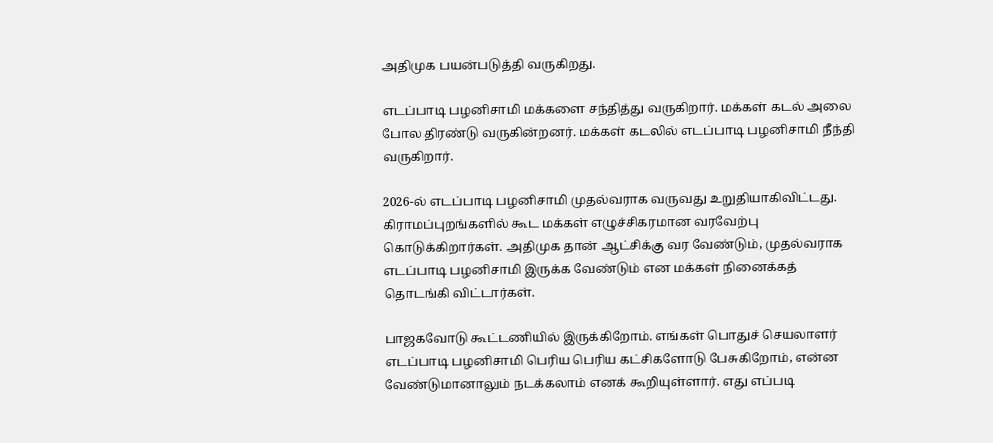அதிமுக பயன்படுத்தி வருகிறது.

எடப்பாடி பழனிசாமி மக்களை சந்தித்து வருகிறார். மக்கள் கடல் அலை போல திரண்டு வருகின்றனர். மக்கள் கடலில் எடப்பாடி பழனிசாமி நீந்தி வருகிறார்.

2026-ல் எடப்பாடி பழனிசாமி முதல்வராக வருவது உறுதியாகிவிட்டது. கிராமப்புறங்களில் கூட மக்கள் எழுச்சிகரமான வரவேற்பு கொடுக்கிறார்கள். அதிமுக தான் ஆட்சிக்கு வர வேண்டும், முதல்வராக எடப்பாடி பழனிசாமி இருக்க வேண்டும் என மக்கள் நினைக்கத் தொடங்கி விட்டார்கள்.

பாஜகவோடு கூட்டணியில் இருக்கிறோம். எங்கள் பொதுச் செயலாளர் எடப்பாடி பழனிசாமி பெரிய பெரிய கட்சிகளோடு பேசுகிறோம், என்ன வேண்டுமானாலும் நடக்கலாம் எனக் கூறியுள்ளார். எது எப்படி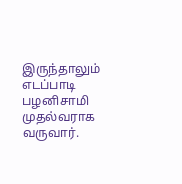இருந்தாலும் எடப்பாடி பழனிசாமி முதல்வராக வருவார்.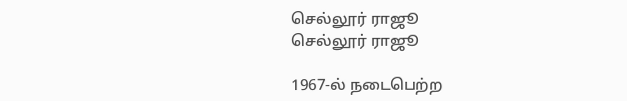செல்லூர் ராஜூ
செல்லூர் ராஜூ

1967-ல் நடைபெற்ற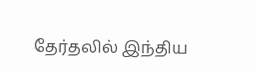தேர்தலில் இந்திய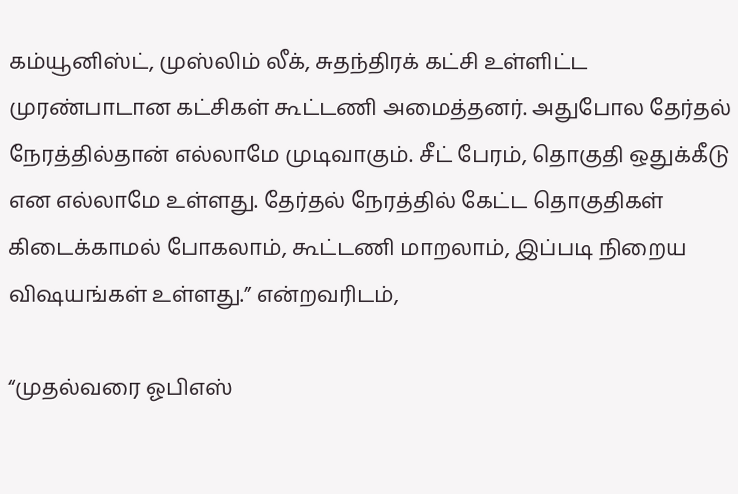கம்யூனிஸ்ட், முஸ்லிம் லீக், சுதந்திரக் கட்சி உள்ளிட்ட முரண்பாடான கட்சிகள் கூட்டணி அமைத்தனர். அதுபோல தேர்தல் நேரத்தில்தான் எல்லாமே முடிவாகும். சீட் பேரம், தொகுதி ஒதுக்கீடு என எல்லாமே உள்ளது. தேர்தல் நேரத்தில் கேட்ட தொகுதிகள் கிடைக்காமல் போகலாம், கூட்டணி மாறலாம், இப்படி நிறைய விஷயங்கள் உள்ளது.” என்றவரிடம்,

“முதல்வரை ஓபிஎஸ்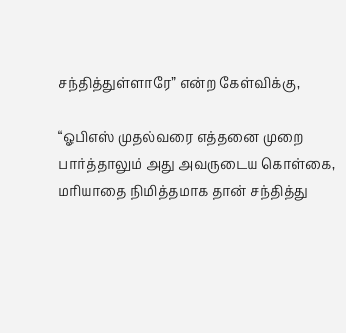சந்தித்துள்ளாரே” என்ற கேள்விக்கு,

“ஓபிஎஸ் முதல்வரை எத்தனை முறை பார்த்தாலும் அது அவருடைய கொள்கை, மரியாதை நிமித்தமாக தான் சந்தித்து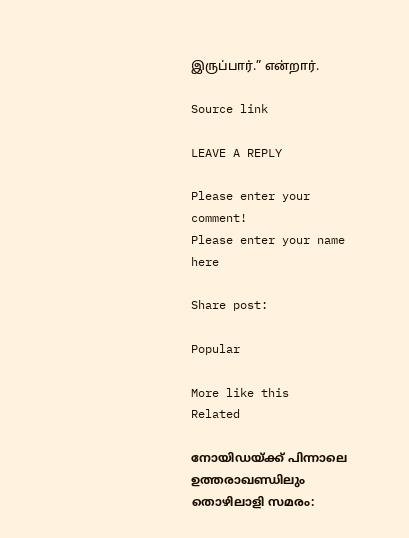இருப்பார்.” என்றார்.

Source link

LEAVE A REPLY

Please enter your comment!
Please enter your name here

Share post:

Popular

More like this
Related

നോയിഡയ്ക്ക് പിന്നാലെ ഉത്തരാഖണ്ഡിലും തൊഴിലാളി സമരം: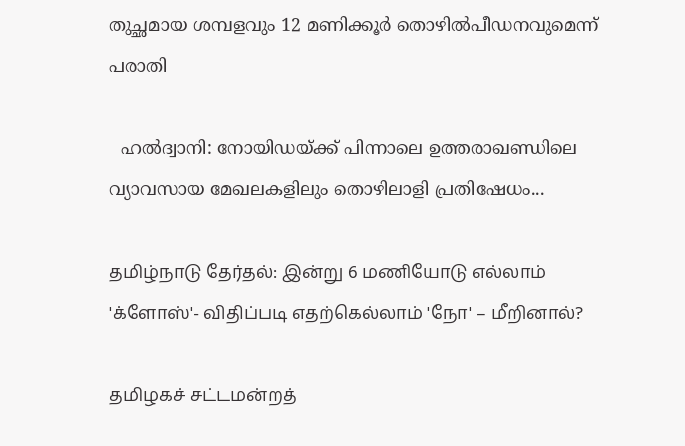തുച്ഛമായ ശമ്പളവും 12 മണിക്കൂര്‍ തൊഴില്‍പീഡനവുമെന്ന് പരാതി

  ഹല്‍ദ്വാനി: നോയിഡയ്ക്ക് പിന്നാലെ ഉത്തരാഖണ്ഡിലെ വ്യാവസായ മേഖലകളിലും തൊഴിലാളി പ്രതിഷേധം...

தமிழ்நாடு தேர்தல்: இன்று 6 மணியோடு எல்லாம் 'க்ளோஸ்'- விதிப்படி எதற்கெல்லாம் 'நோ' – மீறினால்?

தமிழகச் சட்டமன்றத்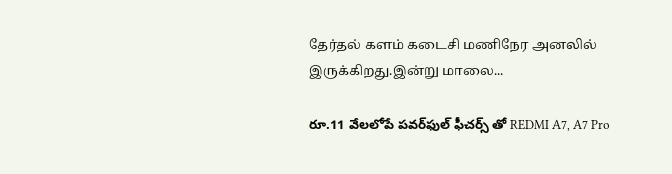தேர்தல் களம் கடைசி மணிநேர அனலில் இருக்கிறது.இன்று மாலை...

రూ.11 వేలలోపే పవర్‌ఫుల్ ఫీచర్స్ తో REDMI A7, A7 Pro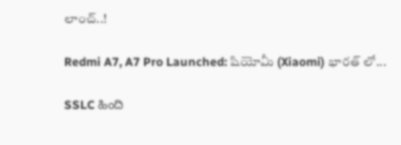లాంచ్..!

Redmi A7, A7 Pro Launched: షియోమీ (Xiaomi) భారత్‌ లో...

SSLC ಹಿಂದಿ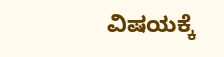ವಿಷಯಕ್ಕೆ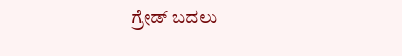ಗ್ರೇಡ್ ಬದಲು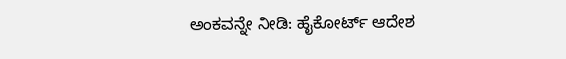ಅಂಕವನ್ನೇ ನೀಡಿ: ಹೈಕೋರ್ಟ್ ಆದೇಶ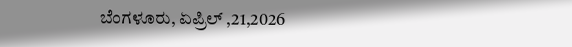ಬೆಂಗಳೂರು, ಏಪ್ರಿಲ್ ,21,2026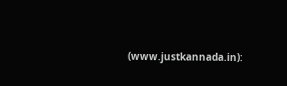(www.justkannada.in):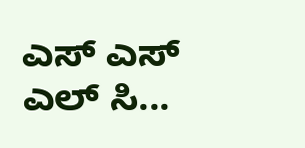ಎಸ್ ಎಸ್ ಎಲ್ ಸಿ...